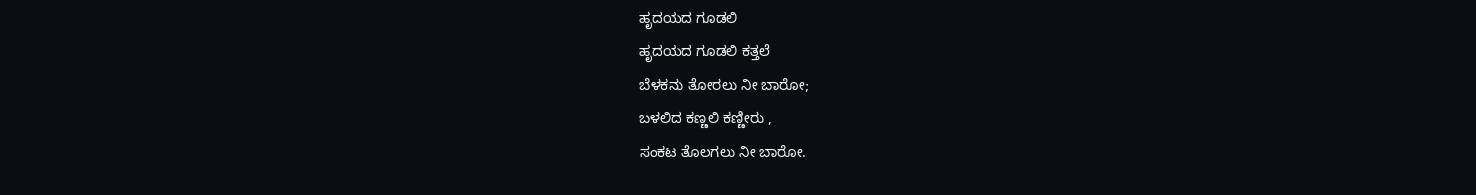ಹೃದಯದ ಗೂಡಲಿ
ಹೃದಯದ ಗೂಡಲಿ ಕತ್ತಲೆ
ಬೆಳಕನು ತೋರಲು ನೀ ಬಾರೋ;
ಬಳಲಿದ ಕಣ್ಣಲಿ ಕಣ್ಣೀರು ,
ಸಂಕಟ ತೊಲಗಲು ನೀ ಬಾರೋ.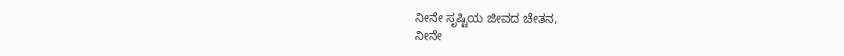ನೀನೇ ಸೃಷ್ಟಿಯ ಜೀವದ ಚೇತನ,
ನೀನೇ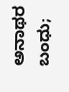ಅನಾಥರ ಬಂಧು;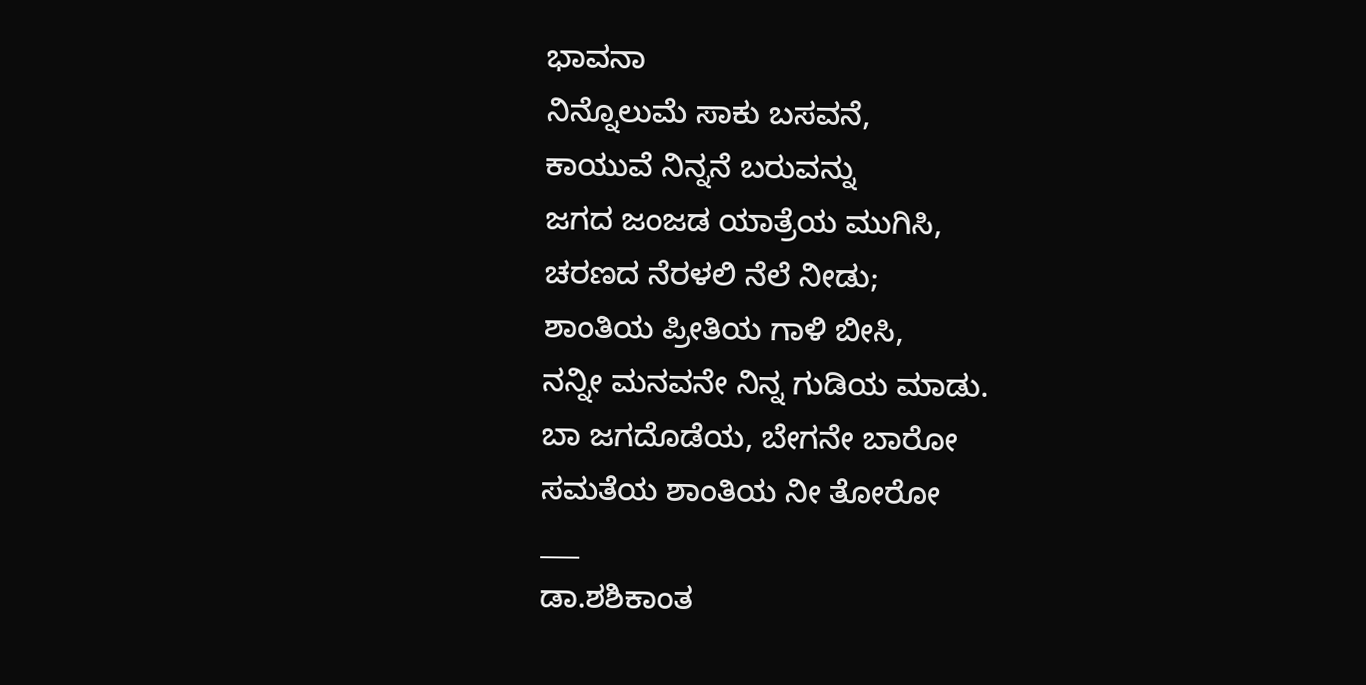ಭಾವನಾ
ನಿನ್ನೊಲುಮೆ ಸಾಕು ಬಸವನೆ,
ಕಾಯುವೆ ನಿನ್ನನೆ ಬರುವನ್ನು
ಜಗದ ಜಂಜಡ ಯಾತ್ರೆಯ ಮುಗಿಸಿ,
ಚರಣದ ನೆರಳಲಿ ನೆಲೆ ನೀಡು;
ಶಾಂತಿಯ ಪ್ರೀತಿಯ ಗಾಳಿ ಬೀಸಿ,
ನನ್ನೀ ಮನವನೇ ನಿನ್ನ ಗುಡಿಯ ಮಾಡು.
ಬಾ ಜಗದೊಡೆಯ, ಬೇಗನೇ ಬಾರೋ
ಸಮತೆಯ ಶಾಂತಿಯ ನೀ ತೋರೋ
___
ಡಾ.ಶಶಿಕಾಂತ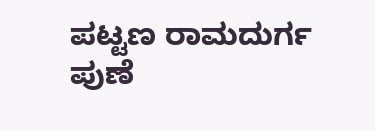ಪಟ್ಟಣ ರಾಮದುರ್ಗ ಪುಣೆ